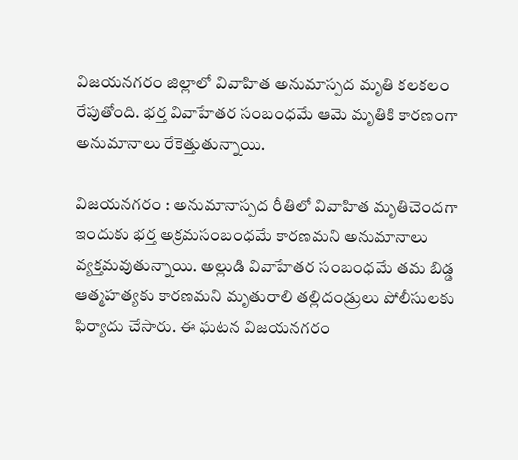విజయనగరం జిల్లాలో వివాహిత అనుమాస్పద మృతి కలకలం రేపుతోంది. భర్త వివాహేతర సంబంధమే ఆమె మృతికి కారణంగా అనుమానాలు రేకెత్తుతున్నాయి.

విజయనగరం : అనుమానాస్పద రీతిలో వివాహిత మృతిచెందగా ఇందుకు భర్త అక్రమసంబంధమే కారణమని అనుమానాలు వ్యక్తమవుతున్నాయి. అల్లుడి వివాహేతర సంబంధమే తమ బిడ్డ ఆత్మహత్యకు కారణమని మృతురాలి తల్లిదండ్రులు పోలీసులకు ఫిర్యాదు చేసారు. ఈ ఘటన విజయనగరం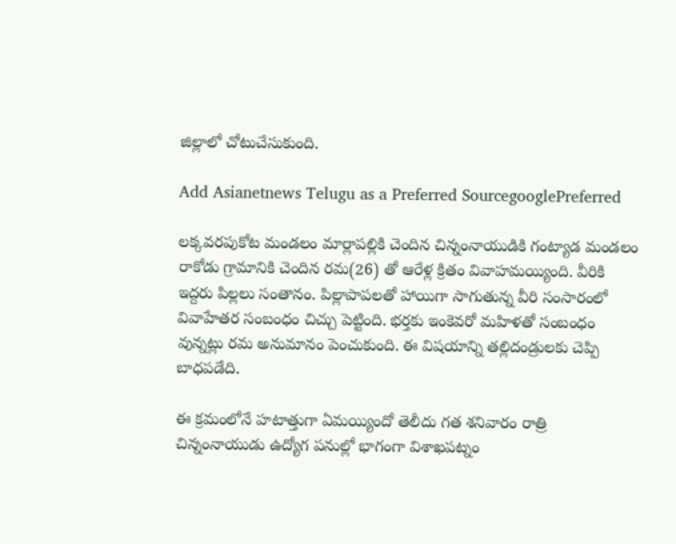జిల్లాలో చోటుచేసుకుంది.

Add Asianetnews Telugu as a Preferred SourcegooglePreferred

లక్కవరపుకోట మండలం మార్లాపల్లికి చెందిన చిన్నంనాయుడికి గంట్యాడ మండలం రాకోడు గ్రామానికి చెందిన రమ(26) తో ఆరేళ్ల క్రితం వివాహమయ్యింది. వీరికి ఇద్దరు పిల్లలు సంతానం. పిల్లాపాపలతో హాయిగా సాగుతున్న వీరి సంసారంలో వివాహేతర సంబంధం చిచ్చు పెట్టింది. భర్తకు ఇంకెవరో మహిళతో సంబంధం వున్నట్లు రమ అనుమానం పెంచుకుంది. ఈ విషయాన్ని తల్లిదండ్రులకు చెప్పి బాధపడేది.

ఈ క్రమంలోనే హటాత్తుగా ఏమయ్యిందో తెలీదు గత శనివారం రాత్రి చిన్నంనాయుడు ఉద్యోగ పనుల్లో భాగంగా విశాఖపట్నం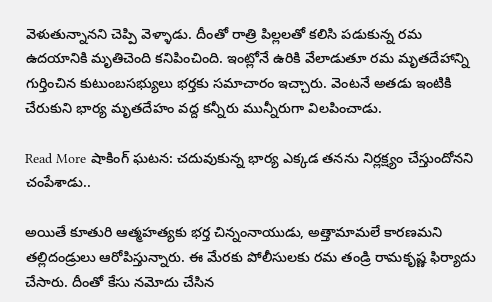వెళుతున్నానని చెప్పి వెళ్ళాడు. దీంతో రాత్రి పిల్లలతో కలిసి పడుకున్న రమ ఉదయానికి మృతిచెంది కనిపించింది. ఇంట్లోనే ఉరికి వేలాడుతూ రమ మృతదేహాన్ని గుర్తించిన కుటుంబసభ్యులు భర్తకు సమాచారం ఇచ్చారు. వెంటనే అతడు ఇంటికి చేరుకుని భార్య మృతదేహం వద్ద కన్నీరు మున్నీరుగా విలపించాడు.

Read More షాకింగ్ ఘ‌ట‌న‌: చదువుకున్న భార్య ఎక్కడ తనను నిర్లక్ష్యం చేస్తుందోనని చంపేశాడు..

అయితే కూతురి ఆత్మహత్యకు భర్త చిన్నంనాయుడు, అత్తామామలే కారణమని తల్లిదండ్రులు ఆరోపిస్తున్నారు. ఈ మేరకు పోలీసులకు రమ తండ్రి రామకృష్ణ ఫిర్యాదు చేసారు. దీంతో కేసు నమోదు చేసిన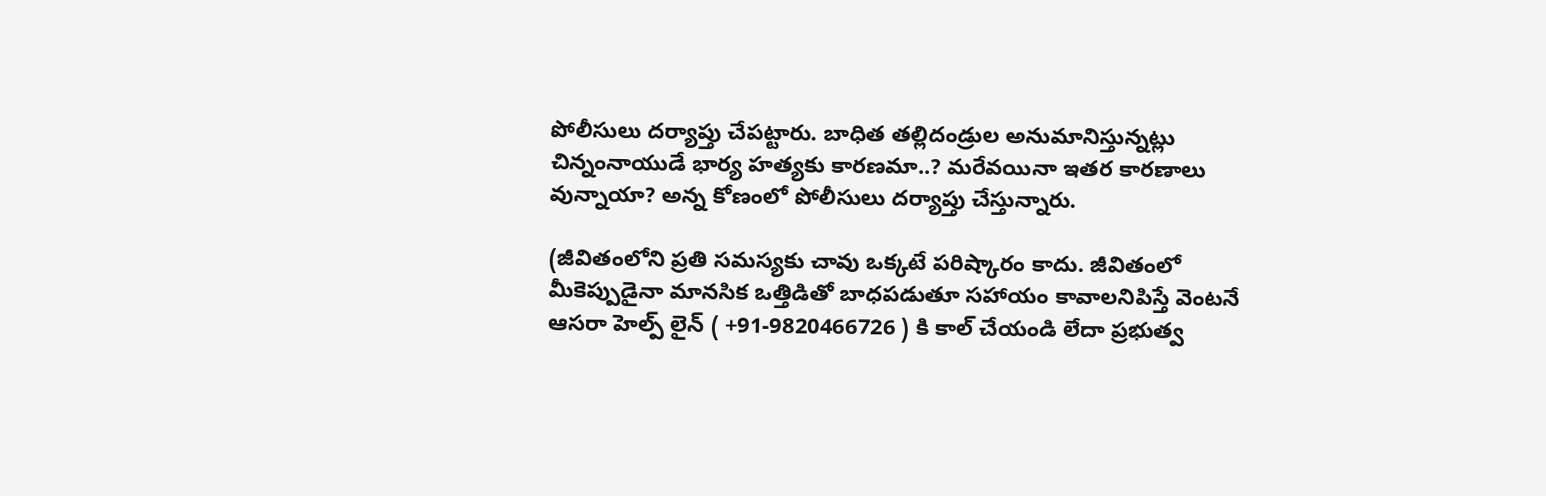పోలీసులు దర్యాప్తు చేపట్టారు. బాధిత తల్లిదండ్రుల అనుమానిస్తున్నట్లు చిన్నంనాయుడే భార్య హత్యకు కారణమా..? మరేవయినా ఇతర కారణాలు వున్నాయా? అన్న కోణంలో పోలీసులు దర్యాప్తు చేస్తున్నారు.

(జీవితంలోని ప్రతి సమస్యకు చావు ఒక్కటే పరిష్కారం కాదు. జీవితంలో మీకెప్పుడైనా మానసిక ఒత్తిడితో బాధపడుతూ సహాయం కావాలనిపిస్తే వెంటనే ఆసరా హెల్ప్ లైన్ ( +91-9820466726 ) కి కాల్ చేయండి లేదా ప్రభుత్వ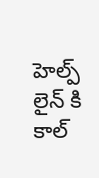హెల్ప్ లైన్ కి కాల్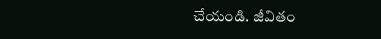చేయండి. జీవితం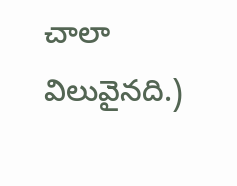చాలా విలువైనది.)